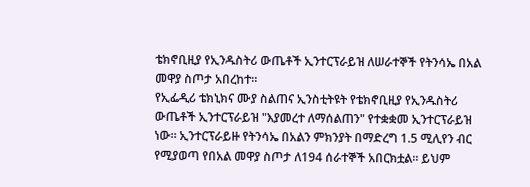ቴክኖቢዚያ የኢንዱስትሪ ውጤቶች ኢንተርፕራይዝ ለሠራተኞች የትንሳኤ በአል መዋያ ስጦታ አበረከተ።
የኢፌዲሪ ቴክኒክና ሙያ ስልጠና ኢንስቲትዩት የቴክኖቢዚያ የኢንዱስትሪ ውጤቶች ኢንተርፕራይዝ "እያመረተ ለማሰልጠን" የተቋቋመ ኢንተርፕራይዝ ነው። ኢንተርፕራይዙ የትንሳኤ በአልን ምክንያት በማድረግ 1.5 ሚሊየን ብር የሚያወጣ የበአል መዋያ ስጦታ ለ194 ሰራተኞች አበርክቷል። ይህም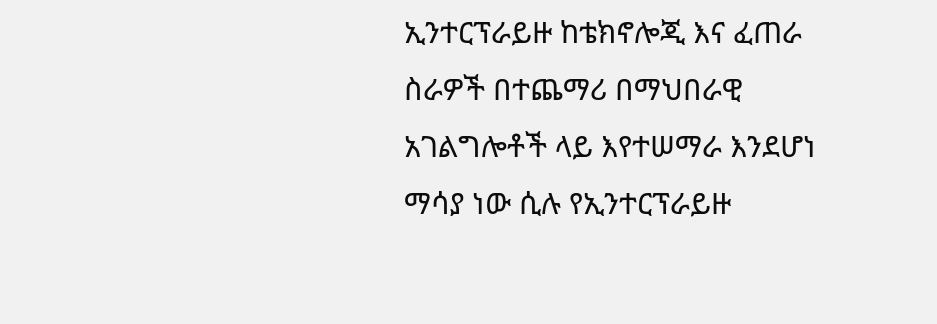ኢንተርፕራይዙ ከቴክኖሎጂ እና ፈጠራ ስራዎች በተጨማሪ በማህበራዊ አገልግሎቶች ላይ እየተሠማራ እንደሆነ ማሳያ ነው ሲሉ የኢንተርፕራይዙ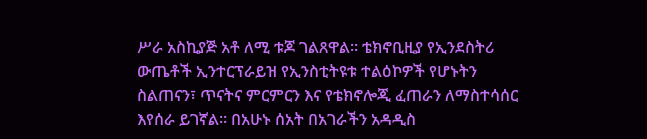ሥራ አስኪያጅ አቶ ለሚ ቱጆ ገልጸዋል። ቴክኖቢዚያ የኢንደስትሪ ውጤቶች ኢንተርፕራይዝ የኢንስቲትዩቱ ተልዕኮዎች የሆኑትን ስልጠናን፣ ጥናትና ምርምርን እና የቴክኖሎጂ ፈጠራን ለማስተሳሰር እየሰራ ይገኛል። በአሁኑ ሰአት በአገራችን አዳዲስ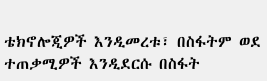ቴክኖሎጂዎች እንዲመረቱ፣ በስፋትም ወደ ተጠቃሚዎች እንዲደርሱ በስፋት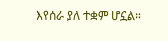እየሰራ ያለ ተቋም ሆኗል።